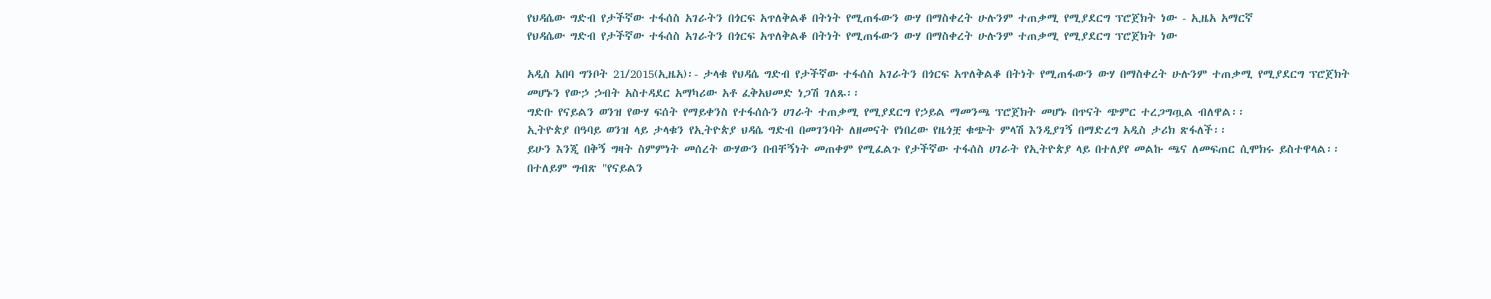የህዳሴው ግድብ የታችኛው ተፋሰስ አገራትን በጎርፍ አጥለቅልቆ በትነት የሚጠፋውን ውሃ በማስቀረት ሁሉንም ተጠቃሚ የሚያደርግ ፕሮጀክት ነው - ኢዜአ አማርኛ
የህዳሴው ግድብ የታችኛው ተፋሰስ አገራትን በጎርፍ አጥለቅልቆ በትነት የሚጠፋውን ውሃ በማስቀረት ሁሉንም ተጠቃሚ የሚያደርግ ፕሮጀክት ነው

አዲስ አበባ ግንቦት 21/2015(ኢዜአ)፡- ታላቁ የህዳሴ ግድብ የታችኛው ተፋሰስ አገራትን በጎርፍ አጥለቅልቆ በትነት የሚጠፋውን ውሃ በማስቀረት ሁሉንም ተጠቃሚ የሚያደርግ ፕሮጀክት መሆኑን የውኃ ኃብት አስተዳደር አማካሪው አቶ ፈቅአህመድ ነጋሽ ገለጹ፡፡
ግድቡ የናይልን ወንዝ የውሃ ፍሰት የማይቀንስ የተፋሰሱን ሀገራት ተጠቃሚ የሚያደርግ የኃይል ማመንጫ ፕሮጀክት መሆኑ በጥናት ጭምር ተረጋግጧል ብለዋል፡፡
ኢትዮጵያ በዓባይ ወንዝ ላይ ታላቁን የኢትዮጵያ ህዳሴ ግድብ በመገንባት ለዘመናት የነበረው የዜጎቿ ቁጭት ምላሽ እንዲያገኝ በማድረግ አዲስ ታሪክ ጽፋለች፡፡
ይሁን እንጂ በቅኝ ግዛት ስምምነት መሰረት ውሃውን በብቸኝነት መጠቀም የሚፈልጉ የታችኛው ተፋሰስ ሀገራት የኢትዮጵያ ላይ በተለያየ መልኩ ጫና ለመፍጠር ሲሞክሩ ይስተዋላል፡፡
በተለይም ግብጽ "የናይልን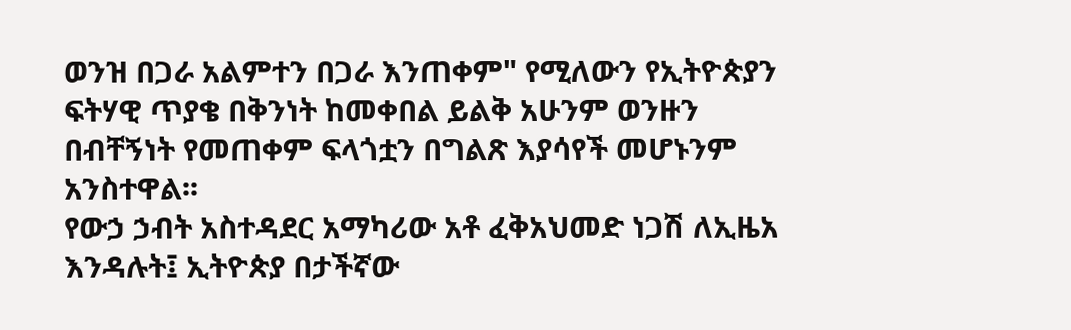ወንዝ በጋራ አልምተን በጋራ እንጠቀም" የሚለውን የኢትዮጵያን ፍትሃዊ ጥያቄ በቅንነት ከመቀበል ይልቅ አሁንም ወንዙን በብቸኝነት የመጠቀም ፍላጎቷን በግልጽ እያሳየች መሆኑንም አንስተዋል፡፡
የውኃ ኃብት አስተዳደር አማካሪው አቶ ፈቅአህመድ ነጋሽ ለኢዜአ እንዳሉት፤ ኢትዮጵያ በታችኛው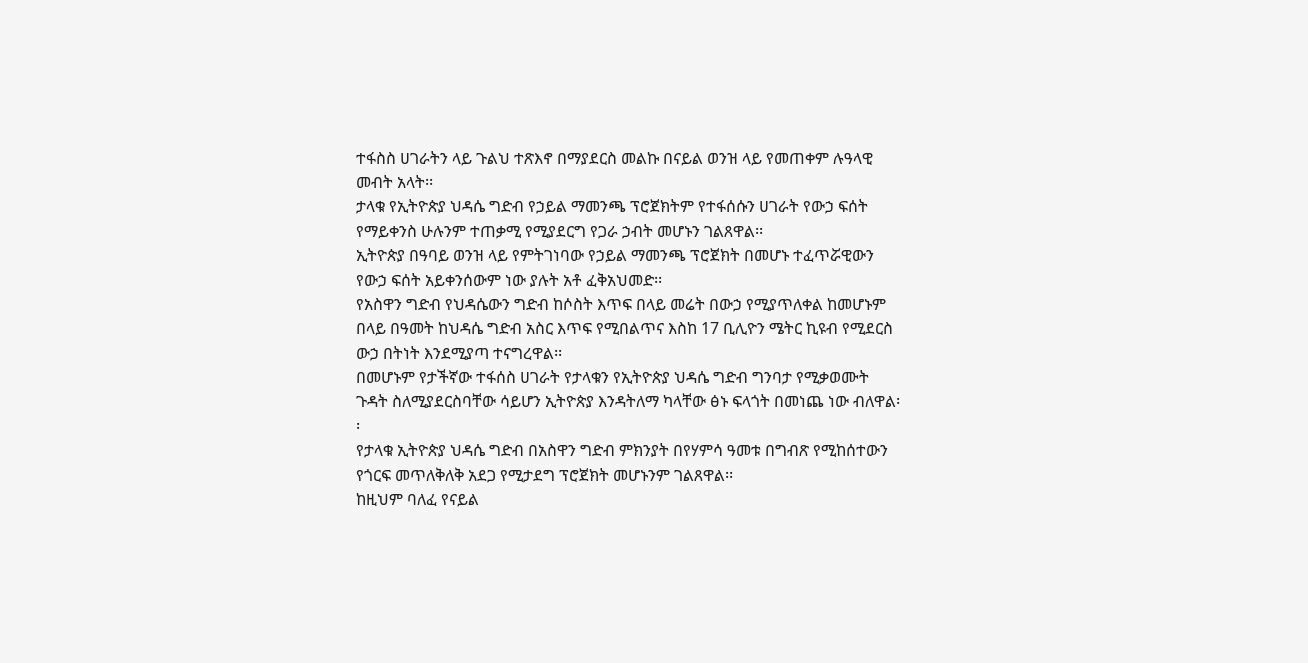ተፋስስ ሀገራትን ላይ ጉልህ ተጽእኖ በማያደርስ መልኩ በናይል ወንዝ ላይ የመጠቀም ሉዓላዊ መብት አላት፡፡
ታላቁ የኢትዮጵያ ህዳሴ ግድብ የኃይል ማመንጫ ፕሮጀክትም የተፋሰሱን ሀገራት የውኃ ፍሰት የማይቀንስ ሁሉንም ተጠቃሚ የሚያደርግ የጋራ ኃብት መሆኑን ገልጸዋል፡፡
ኢትዮጵያ በዓባይ ወንዝ ላይ የምትገነባው የኃይል ማመንጫ ፕሮጀክት በመሆኑ ተፈጥሯዊውን የውኃ ፍሰት አይቀንሰውም ነው ያሉት አቶ ፈቅአህመድ፡፡
የአስዋን ግድብ የህዳሴውን ግድብ ከሶስት እጥፍ በላይ መሬት በውኃ የሚያጥለቀል ከመሆኑም በላይ በዓመት ከህዳሴ ግድብ አስር እጥፍ የሚበልጥና እስከ 17 ቢሊዮን ሜትር ኪዩብ የሚደርስ ውኃ በትነት እንደሚያጣ ተናግረዋል፡፡
በመሆኑም የታችኛው ተፋሰስ ሀገራት የታላቁን የኢትዮጵያ ህዳሴ ግድብ ግንባታ የሚቃወሙት ጉዳት ስለሚያደርስባቸው ሳይሆን ኢትዮጵያ እንዳትለማ ካላቸው ፅኑ ፍላጎት በመነጨ ነው ብለዋል፡፡
የታላቁ ኢትዮጵያ ህዳሴ ግድብ በአስዋን ግድብ ምክንያት በየሃምሳ ዓመቱ በግብጽ የሚከሰተውን የጎርፍ መጥለቅለቅ አደጋ የሚታደግ ፕሮጀክት መሆኑንም ገልጸዋል፡፡
ከዚህም ባለፈ የናይል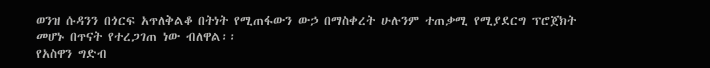ወንዝ ሱዳንን በጎርፍ አጥለቅልቆ በትነት የሚጠፋውን ውኃ በማስቀረት ሁሉንም ተጠቃሚ የሚያደርግ ፕሮጀክት መሆኑ በጥናት የተረጋገጠ ነው ብለዋል፡፡
የአስዋን ግድብ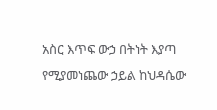አስር እጥፍ ውኃ በትነት እያጣ የሚያመነጨው ኃይል ከህዳሴው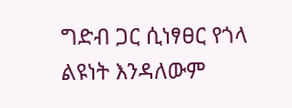ግድብ ጋር ሲነፃፀር የጎላ ልዩነት እንዳለውም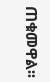ጠቁመዋል፡፡